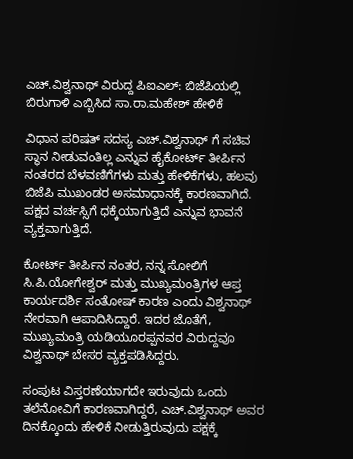ಎಚ್.ವಿಶ್ವನಾಥ್ ವಿರುದ್ದ ಪಿಐಎಲ್: ಬಿಜೆಪಿಯಲ್ಲಿ ಬಿರುಗಾಳಿ ಎಬ್ಬಿಸಿದ ಸಾ.ರಾ.ಮಹೇಶ್ ಹೇಳಿಕೆ

ವಿಧಾನ ಪರಿಷತ್ ಸದಸ್ಯ ಎಚ್.ವಿಶ್ವನಾಥ್ ಗೆ ಸಚಿವ ಸ್ಥಾನ ನೀಡುವಂತಿಲ್ಲ ಎನ್ನುವ ಹೈಕೋರ್ಟ್ ತೀರ್ಪಿನ ನಂತರದ ಬೆಳವಣಿಗೆಗಳು ಮತ್ತು ಹೇಳಿಕೆಗಳು, ಹಲವು ಬಿಜೆಪಿ ಮುಖಂಡರ ಅಸಮಾಧಾನಕ್ಕೆ ಕಾರಣವಾಗಿದೆ. ಪಕ್ಷದ ವರ್ಚಸ್ಸಿಗೆ ಧಕ್ಕೆಯಾಗುತ್ತಿದೆ ಎನ್ನುವ ಭಾವನೆ ವ್ಯಕ್ತವಾಗುತ್ತಿದೆ.

ಕೋರ್ಟ್ ತೀರ್ಪಿನ ನಂತರ, ನನ್ನ ಸೋಲಿಗೆ ಸಿ.ಪಿ.ಯೋಗೇಶ್ವರ್ ಮತ್ತು ಮುಖ್ಯಮಂತ್ರಿಗಳ ಆಪ್ತ ಕಾರ್ಯದರ್ಶಿ ಸಂತೋಷ್ ಕಾರಣ ಎಂದು ವಿಶ್ವನಾಥ್ ನೇರವಾಗಿ ಆಪಾದಿಸಿದ್ದಾರೆ. ಇದರ ಜೊತೆಗೆ, ಮುಖ್ಯಮಂತ್ರಿ ಯಡಿಯೂರಪ್ಪನವರ ವಿರುದ್ದವೂ ವಿಶ್ವನಾಥ್ ಬೇಸರ ವ್ಯಕ್ತಪಡಿಸಿದ್ದರು.

ಸಂಪುಟ ವಿಸ್ತರಣೆಯಾಗದೇ ಇರುವುದು ಒಂದು ತಲೆನೋವಿಗೆ ಕಾರಣವಾಗಿದ್ದರೆ, ಎಚ್.ವಿಶ್ವನಾಥ್ ಅವರ ದಿನಕ್ಕೊಂದು ಹೇಳಿಕೆ ನೀಡುತ್ತಿರುವುದು ಪಕ್ಷಕ್ಕೆ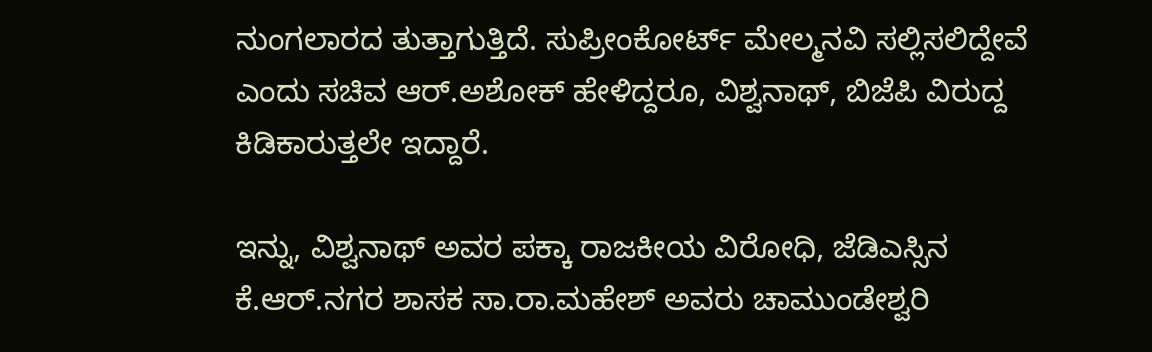ನುಂಗಲಾರದ ತುತ್ತಾಗುತ್ತಿದೆ. ಸುಪ್ರೀಂಕೋರ್ಟ್ ಮೇಲ್ಮನವಿ ಸಲ್ಲಿಸಲಿದ್ದೇವೆ ಎಂದು ಸಚಿವ ಆರ್.ಅಶೋಕ್ ಹೇಳಿದ್ದರೂ, ವಿಶ್ವನಾಥ್, ಬಿಜೆಪಿ ವಿರುದ್ದ ಕಿಡಿಕಾರುತ್ತಲೇ ಇದ್ದಾರೆ.

ಇನ್ನು, ವಿಶ್ವನಾಥ್ ಅವರ ಪಕ್ಕಾ ರಾಜಕೀಯ ವಿರೋಧಿ, ಜೆಡಿಎಸ್ಸಿನ ಕೆ.ಆರ್.ನಗರ ಶಾಸಕ ಸಾ.ರಾ.ಮಹೇಶ್ ಅವರು ಚಾಮುಂಡೇಶ್ವರಿ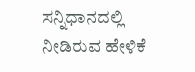ಸನ್ನಿಧಾನದಲ್ಲಿ ನೀಡಿರುವ ಹೇಳಿಕೆ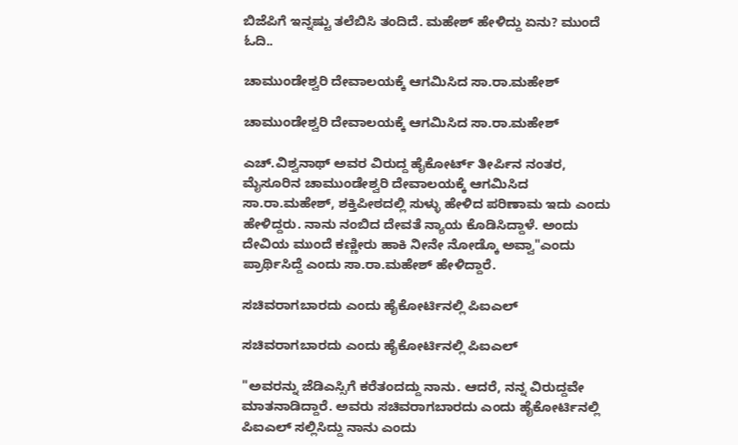ಬಿಜೆಪಿಗೆ ಇನ್ನಷ್ಟು ತಲೆಬಿಸಿ ತಂದಿದೆ. ಮಹೇಶ್ ಹೇಳಿದ್ದು ಏನು? ಮುಂದೆ ಓದಿ..

ಚಾಮುಂಡೇಶ್ವರಿ ದೇವಾಲಯಕ್ಕೆ ಆಗಮಿಸಿದ ಸಾ.ರಾ.ಮಹೇಶ್

ಚಾಮುಂಡೇಶ್ವರಿ ದೇವಾಲಯಕ್ಕೆ ಆಗಮಿಸಿದ ಸಾ.ರಾ.ಮಹೇಶ್

ಎಚ್.ವಿಶ್ವನಾಥ್ ಅವರ ವಿರುದ್ದ ಹೈಕೋರ್ಟ್ ತೀರ್ಪಿನ ನಂತರ, ಮೈಸೂರಿನ ಚಾಮುಂಡೇಶ್ವರಿ ದೇವಾಲಯಕ್ಕೆ ಆಗಮಿಸಿದ ಸಾ.ರಾ.ಮಹೇಶ್, ಶಕ್ತಿಪೀಠದಲ್ಲಿ ಸುಳ್ಳು ಹೇಳಿದ ಪರಿಣಾಮ ಇದು ಎಂದು ಹೇಳಿದ್ದರು. ನಾನು ನಂಬಿದ ದೇವತೆ ನ್ಯಾಯ ಕೊಡಿಸಿದ್ದಾಳೆ. ಅಂದು ದೇವಿಯ ಮುಂದೆ ಕಣ್ಣೀರು ಹಾಕಿ ನೀನೇ ನೋಡ್ಕೊ ಅವ್ವಾ"ಎಂದು ಪ್ರಾರ್ಥಿಸಿದ್ದೆ ಎಂದು ಸಾ.ರಾ.ಮಹೇಶ್ ಹೇಳಿದ್ದಾರೆ.

ಸಚಿವರಾಗಬಾರದು ಎಂದು ಹೈಕೋರ್ಟಿನಲ್ಲಿ ಪಿಐಎಲ್

ಸಚಿವರಾಗಬಾರದು ಎಂದು ಹೈಕೋರ್ಟಿನಲ್ಲಿ ಪಿಐಎಲ್

"ಅವರನ್ನು ಜೆಡಿಎಸ್ಸಿಗೆ ಕರೆತಂದದ್ದು ನಾನು. ಆದರೆ, ನನ್ನ ವಿರುದ್ದವೇ ಮಾತನಾಡಿದ್ದಾರೆ. ಅವರು ಸಚಿವರಾಗಬಾರದು ಎಂದು ಹೈಕೋರ್ಟಿನಲ್ಲಿ ಪಿಐಎಲ್ ಸಲ್ಲಿಸಿದ್ದು ನಾನು ಎಂದು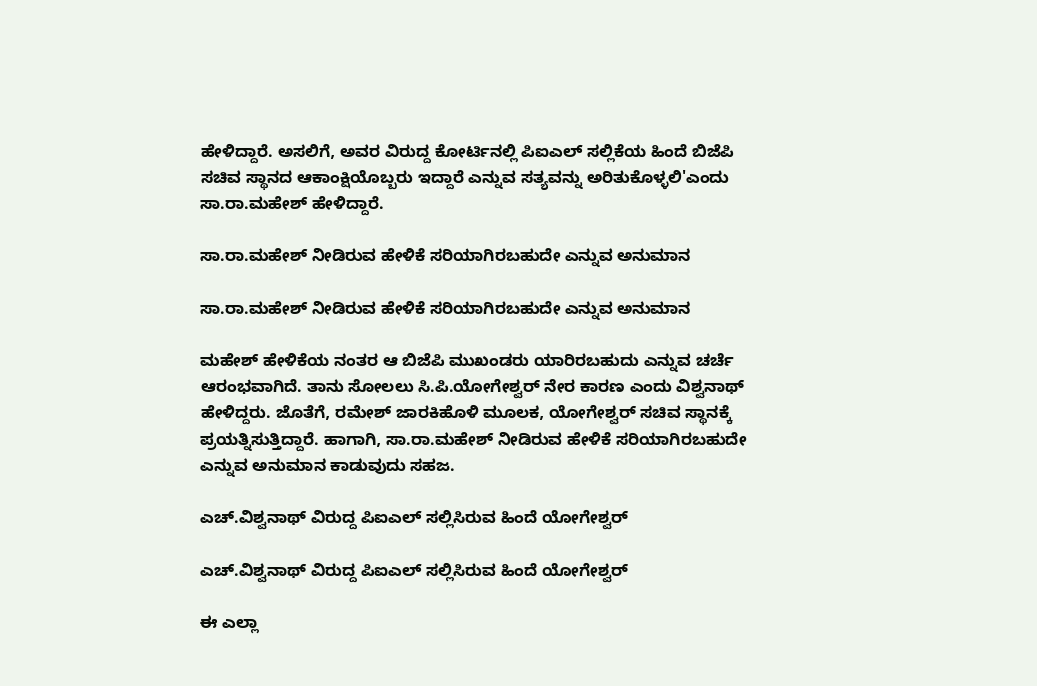ಹೇಳಿದ್ದಾರೆ. ಅಸಲಿಗೆ, ಅವರ ವಿರುದ್ದ ಕೋರ್ಟಿನಲ್ಲಿ ಪಿಐಎಲ್ ಸಲ್ಲಿಕೆಯ ಹಿಂದೆ ಬಿಜೆಪಿ ಸಚಿವ ಸ್ಥಾನದ ಆಕಾಂಕ್ಷಿಯೊಬ್ಬರು ಇದ್ದಾರೆ ಎನ್ನುವ ಸತ್ಯವನ್ನು ಅರಿತುಕೊಳ್ಳಲಿ'ಎಂದು ಸಾ.ರಾ.ಮಹೇಶ್ ಹೇಳಿದ್ದಾರೆ.

ಸಾ.ರಾ.ಮಹೇಶ್ ನೀಡಿರುವ ಹೇಳಿಕೆ ಸರಿಯಾಗಿರಬಹುದೇ ಎನ್ನುವ ಅನುಮಾನ

ಸಾ.ರಾ.ಮಹೇಶ್ ನೀಡಿರುವ ಹೇಳಿಕೆ ಸರಿಯಾಗಿರಬಹುದೇ ಎನ್ನುವ ಅನುಮಾನ

ಮಹೇಶ್ ಹೇಳಿಕೆಯ ನಂತರ ಆ ಬಿಜೆಪಿ ಮುಖಂಡರು ಯಾರಿರಬಹುದು ಎನ್ನುವ ಚರ್ಚೆ ಆರಂಭವಾಗಿದೆ. ತಾನು ಸೋಲಲು ಸಿ.ಪಿ.ಯೋಗೇಶ್ವರ್ ನೇರ ಕಾರಣ ಎಂದು ವಿಶ್ವನಾಥ್ ಹೇಳಿದ್ದರು. ಜೊತೆಗೆ, ರಮೇಶ್ ಜಾರಕಿಹೊಳಿ ಮೂಲಕ, ಯೋಗೇಶ್ವರ್ ಸಚಿವ ಸ್ಥಾನಕ್ಕೆ ಪ್ರಯತ್ನಿಸುತ್ತಿದ್ದಾರೆ. ಹಾಗಾಗಿ, ಸಾ.ರಾ.ಮಹೇಶ್ ನೀಡಿರುವ ಹೇಳಿಕೆ ಸರಿಯಾಗಿರಬಹುದೇ ಎನ್ನುವ ಅನುಮಾನ ಕಾಡುವುದು ಸಹಜ.

ಎಚ್.ವಿಶ್ವನಾಥ್ ವಿರುದ್ದ ಪಿಐಎಲ್ ಸಲ್ಲಿಸಿರುವ ಹಿಂದೆ ಯೋಗೇಶ್ವರ್

ಎಚ್.ವಿಶ್ವನಾಥ್ ವಿರುದ್ದ ಪಿಐಎಲ್ ಸಲ್ಲಿಸಿರುವ ಹಿಂದೆ ಯೋಗೇಶ್ವರ್

ಈ ಎಲ್ಲಾ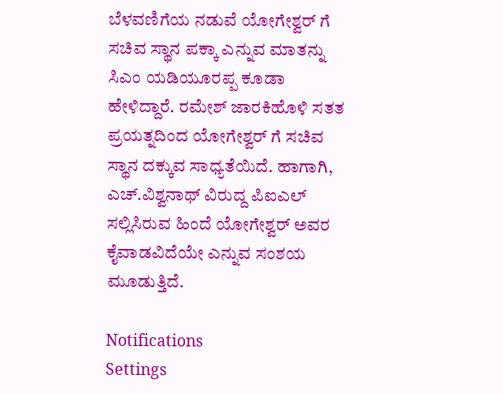ಬೆಳವಣಿಗೆಯ ನಡುವೆ ಯೋಗೇಶ್ವರ್ ಗೆ ಸಚಿವ ಸ್ಥಾನ ಪಕ್ಕಾ ಎನ್ನುವ ಮಾತನ್ನು ಸಿಎಂ ಯಡಿಯೂರಪ್ಪ ಕೂಡಾ ಹೇಳಿದ್ದಾರೆ. ರಮೇಶ್ ಜಾರಕಿಹೊಳಿ ಸತತ ಪ್ರಯತ್ನದಿಂದ ಯೋಗೇಶ್ವರ್ ಗೆ ಸಚಿವ ಸ್ಥಾನ ದಕ್ಕುವ ಸಾಧ್ಯತೆಯಿದೆ. ಹಾಗಾಗಿ, ಎಚ್.ವಿಶ್ವನಾಥ್ ವಿರುದ್ದ ಪಿಐಎಲ್ ಸಲ್ಲಿಸಿರುವ ಹಿಂದೆ ಯೋಗೇಶ್ವರ್ ಅವರ ಕೈವಾಡವಿದೆಯೇ ಎನ್ನುವ ಸಂಶಯ ಮೂಡುತ್ತಿದೆ.

Notifications
Settings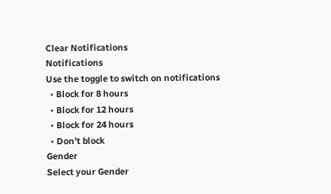Clear Notifications
Notifications
Use the toggle to switch on notifications
  • Block for 8 hours
  • Block for 12 hours
  • Block for 24 hours
  • Don't block
Gender
Select your Gender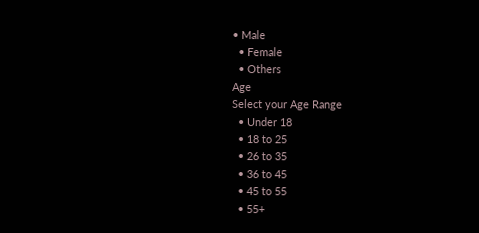• Male
  • Female
  • Others
Age
Select your Age Range
  • Under 18
  • 18 to 25
  • 26 to 35
  • 36 to 45
  • 45 to 55
  • 55+